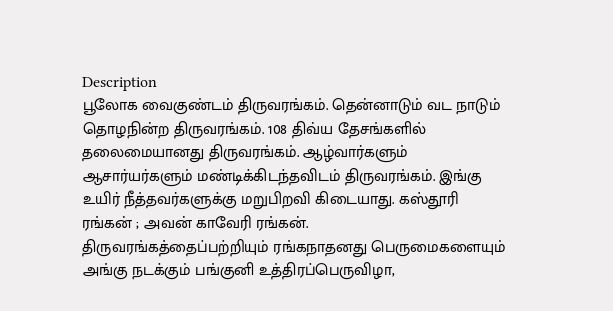Description
பூலோக வைகுண்டம் திருவரங்கம். தென்னாடும் வட நாடும் தொழநின்ற திருவரங்கம். 108 திவ்ய தேசங்களில் தலைமையானது திருவரங்கம். ஆழ்வார்களும் ஆசார்யர்களும் மண்டிக்கிடந்தவிடம் திருவரங்கம். இங்கு உயிர் நீத்தவர்களுக்கு மறுபிறவி கிடையாது. கஸ்தூரி ரங்கன் ; அவன் காவேரி ரங்கன்.
திருவரங்கத்தைப்பற்றியும் ரங்கநாதனது பெருமைகளையும் அங்கு நடக்கும் பங்குனி உத்திரப்பெருவிழா,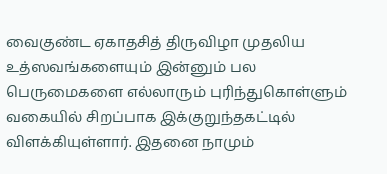வைகுண்ட ஏகாதசித் திருவிழா முதலிய உத்ஸவங்களையும் இன்னும் பல பெருமைகளை எல்லாரும் புரிந்துகொள்ளும் வகையில் சிறப்பாக இக்குறுந்தகட்டில் விளக்கியுள்ளார். இதனை நாமும்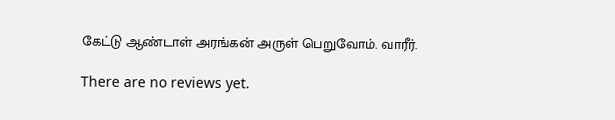கேட்டு ஆண்டாள் அரங்கன் அருள் பெறுவோம். வாரீர்.

There are no reviews yet.